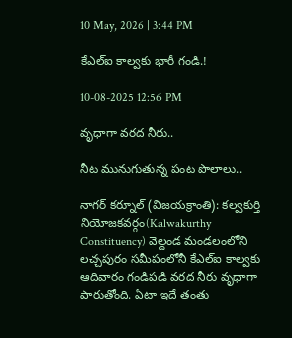10 May, 2026 | 3:44 PM

కేఎల్ఐ కాల్వకు భారీ గండి.!

10-08-2025 12:56 PM

వృధాగా వరద నీరు..

నీట మునుగుతున్న పంట పొలాలు..

నాగర్ కర్నూల్ (విజయక్రాంతి): కల్వకుర్తి నియోజకవర్గం(Kalwakurthy Constituency) వెల్దండ మండలంలోని లచ్చపురం సమీపంలోనీ కేఎల్ఐ కాల్వకు ఆదివారం గండిపడి వరద నీరు వృధాగా పారుతోంది. ఏటా ఇదే తంతు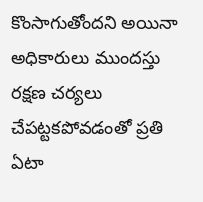కొంసాగుతోందని అయినా అధికారులు ముందస్తు రక్షణ చర్యలు చేపట్టకపోవడంతో ప్రతి ఏటా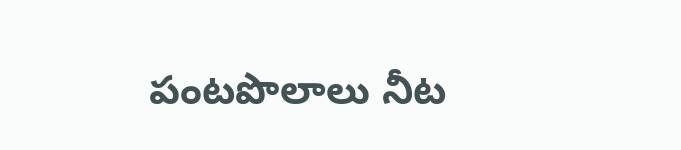పంటపొలాలు నీట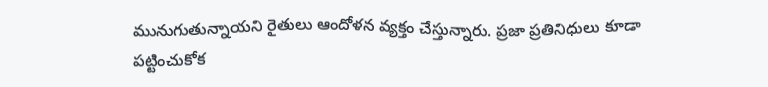మునుగుతున్నాయని రైతులు ఆందోళన వ్యక్తం చేస్తున్నారు. ప్రజా ప్రతినిధులు కూడా పట్టించుకోక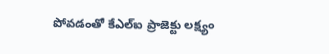పోవడంతో కేఎల్ఐ ప్రాజెక్టు లక్ష్యం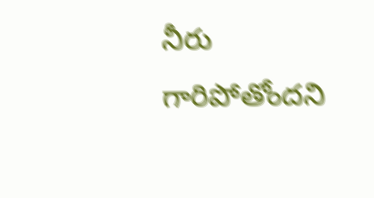నీరు గారిపోతోందని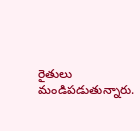రైతులు మండిపడుతున్నారు.